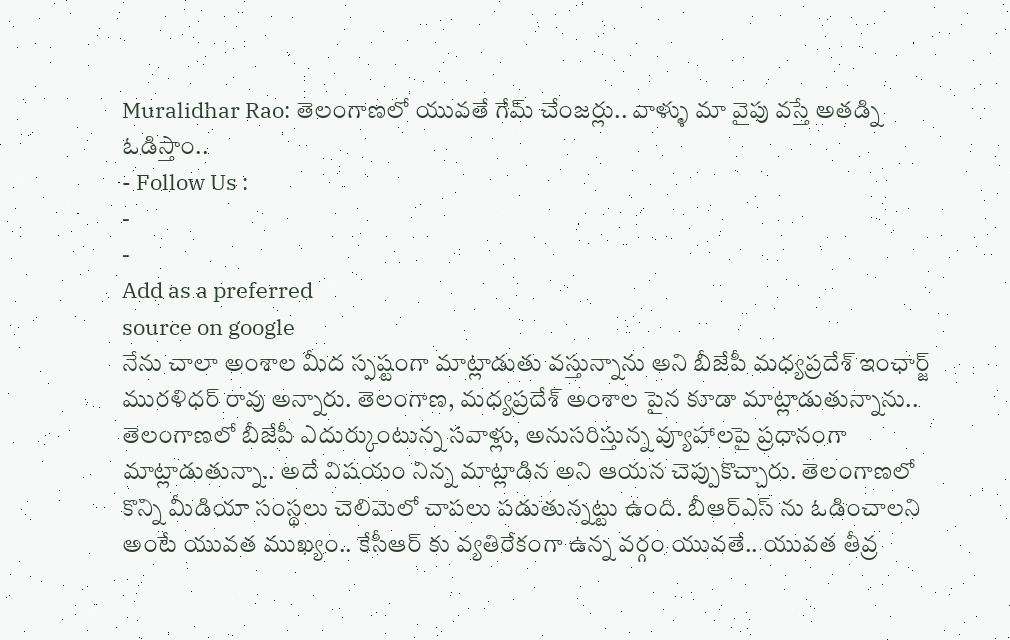Muralidhar Rao: తెలంగాణలో యువతే గేమ్ చేంజర్లు.. వాళ్ళు మా వైపు వస్తే అతడ్ని ఓడిస్తాం..
- Follow Us :
-
-
Add as a preferred
source on google
నేను చాలా అంశాల మీద స్పష్టంగా మాట్లాడుతు వస్తున్నాను అని బీజేపీ మధ్యప్రదేశ్ ఇంఛార్జ్ మురళిధర్ రావు అన్నారు. తెలంగాణ, మధ్యప్రదేశ్ అంశాల పైన కూడా మాట్లాడుతున్నాను.. తెలంగాణలో బీజేపీ ఎదుర్కుంటున్న సవాళ్లు, అనుసరిస్తున్న వ్యూహాలపై ప్రధానంగా మాట్లాడుతున్నా.. అదే విషయం నిన్న మాట్లాడిన అని ఆయన చెప్పుకొచ్చారు. తెలంగాణలో కొన్ని మీడియా సంస్థలు చెలిమెలో చాపలు పడుతున్నట్టు ఉంది. బీఆర్ఎస్ ను ఓడించాలని అంటే యువత ముఖ్యం.. కేసీఆర్ కు వ్యతిరేకంగా ఉన్న వర్గం యువతే.. యువత తీవ్ర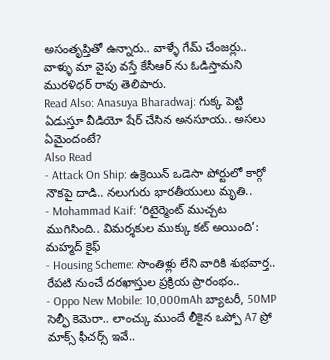అసంతృప్తితో ఉన్నారు.. వాళ్ళే గేమ్ చేంజర్లు.. వాళ్ళు మా వైపు వస్తే కేసీఆర్ ను ఓడిస్తామని మురళిధర్ రావు తెలిపారు.
Read Also: Anasuya Bharadwaj: గుక్క పెట్టి ఏడుస్తూ వీడియో షేర్ చేసిన అనసూయ.. అసలు ఏమైందంటే?
Also Read
- Attack On Ship: ఉక్రెయిన్ ఒడెసా పోర్టులో కార్గో నౌకపై దాడి.. నలుగురు భారతీయులు మృతి..
- Mohammad Kaif: ‘రిటైర్మెంట్ ముచ్చట ముగిసింది.. విమర్శకుల ముక్కు కట్ అయింది’: మహ్మద్ కైఫ్
- Housing Scheme: సొంతిళ్లు లేని వారికి శుభవార్త.. రేపటి నుంచే దరఖాస్తుల ప్రక్రియ ప్రారంభం..
- Oppo New Mobile: 10,000mAh బ్యాటరీ, 50MP సెల్ఫీ కెమెరా.. లాంచ్కు ముందే లీకైన ఒప్పో A7 ప్రో మాక్స్ ఫీచర్స్ ఇవే..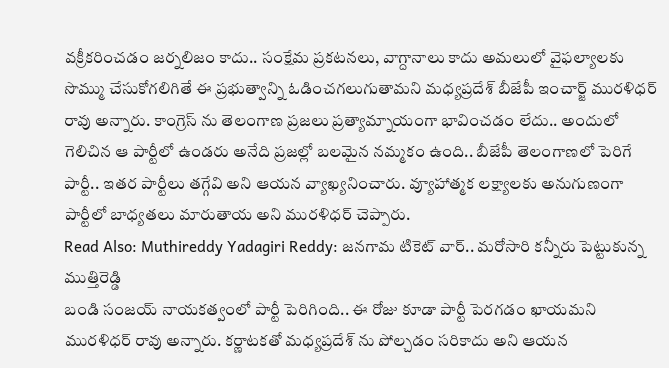వక్రీకరించడం జర్నలిజం కాదు.. సంక్షేమ ప్రకటనలు, వాగ్దానాలు కాదు అమలులో వైఫల్యాలకు సొమ్ము చేసుకోగలిగితే ఈ ప్రభుత్వాన్ని ఓడించగలుగుతామని మధ్యప్రదేశ్ బీజేపీ ఇంచార్జ్ మురళిధర్ రావు అన్నారు. కాంగ్రెస్ ను తెలంగాణ ప్రజలు ప్రత్యామ్నాయంగా భావించడం లేదు.. అందులో గెలిచిన ఆ పార్టీలో ఉండరు అనేది ప్రజల్లో బలమైన నమ్మకం ఉంది.. బీజేపీ తెలంగాణలో పెరిగే పార్టీ.. ఇతర పార్టీలు తగ్గేవి అని ఆయన వ్యాఖ్యనించారు. వ్యూహాత్మక లక్ష్యాలకు అనుగుణంగా పార్టీలో బాధ్యతలు మారుతాయ అని మురళిధర్ చెప్పారు.
Read Also: Muthireddy Yadagiri Reddy: జనగామ టికెట్ వార్.. మరోసారి కన్నీరు పెట్టుకున్న ముత్తిరెడ్డి
బండి సంజయ్ నాయకత్వంలో పార్టీ పెరిగింది.. ఈ రోజు కూడా పార్టీ పెరగడం ఖాయమని మురళిధర్ రావు అన్నారు. కర్ణాటకతో మధ్యప్రదేశ్ ను పోల్చడం సరికాదు అని ఆయన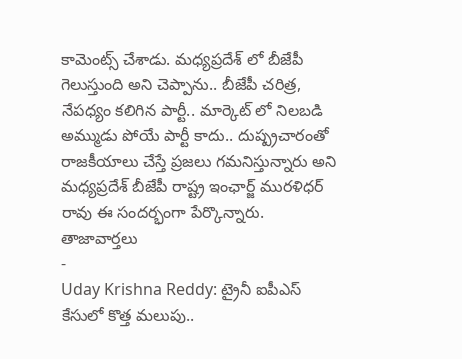కామెంట్స్ చేశాడు. మధ్యప్రదేశ్ లో బీజేపీ గెలుస్తుంది అని చెప్పాను.. బీజేపీ చరిత్ర, నేపధ్యం కలిగిన పార్టీ.. మార్కెట్ లో నిలబడి అమ్ముడు పోయే పార్టీ కాదు.. దుష్ప్రచారంతో రాజకీయాలు చేస్తే ప్రజలు గమనిస్తున్నారు అని మధ్యప్రదేశ్ బీజేపీ రాష్ట్ర ఇంఛార్జ్ మురళిధర్ రావు ఈ సందర్భంగా పేర్కొన్నారు.
తాజావార్తలు
-
Uday Krishna Reddy: ట్రైనీ ఐపీఎస్ కేసులో కొత్త మలుపు..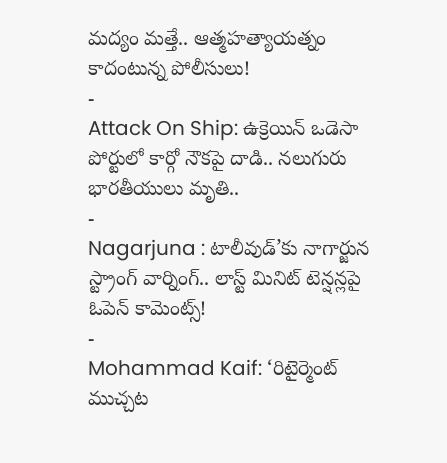మద్యం మత్తే.. ఆత్మహత్యాయత్నం కాదంటున్న పోలీసులు!
-
Attack On Ship: ఉక్రెయిన్ ఒడెసా పోర్టులో కార్గో నౌకపై దాడి.. నలుగురు భారతీయులు మృతి..
-
Nagarjuna : టాలీవుడ్’కు నాగార్జున స్ట్రాంగ్ వార్నింగ్.. లాస్ట్ మినిట్ టెన్షన్లపై ఓపెన్ కామెంట్స్!
-
Mohammad Kaif: ‘రిటైర్మెంట్ ముచ్చట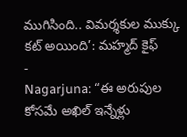ముగిసింది.. విమర్శకుల ముక్కు కట్ అయింది’: మహ్మద్ కైఫ్
-
Nagarjuna: “ఈ అరుపుల కోసమే అఖిల్ ఇన్నేళ్లు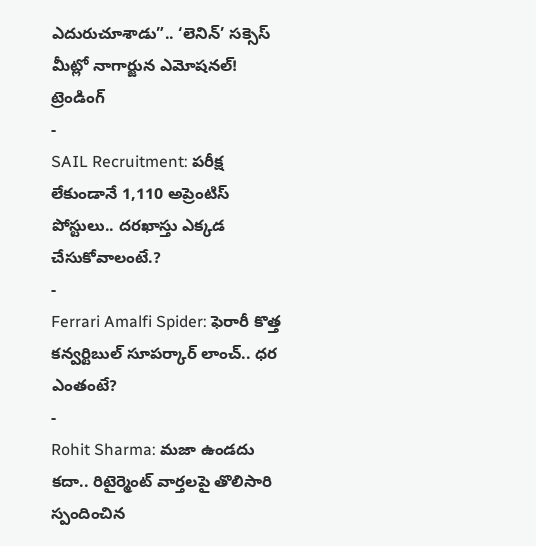ఎదురుచూశాడు”.. ‘లెనిన్’ సక్సెస్ మీట్లో నాగార్జున ఎమోషనల్!
ట్రెండింగ్
-
SAIL Recruitment: పరీక్ష లేకుండానే 1,110 అప్రెంటిస్ పోస్టులు.. దరఖాస్తు ఎక్కడ చేసుకోవాలంటే.?
-
Ferrari Amalfi Spider: ఫెరారీ కొత్త కన్వర్టిబుల్ సూపర్కార్ లాంచ్.. ధర ఎంతంటే?
-
Rohit Sharma: మజా ఉండదు కదా.. రిటైర్మెంట్ వార్తలపై తొలిసారి స్పందించిన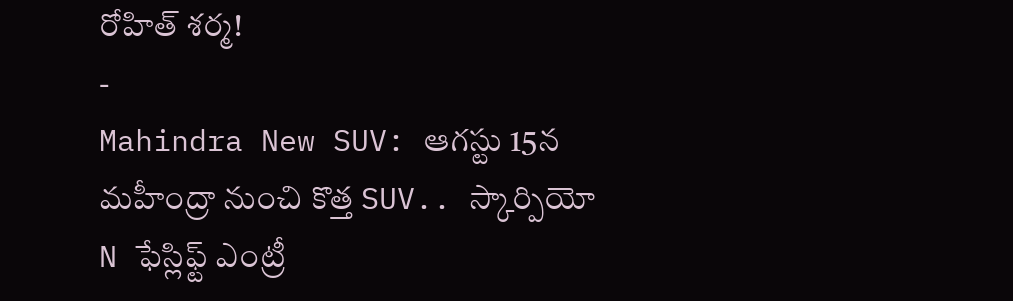రోహిత్ శర్మ!
-
Mahindra New SUV: ఆగస్టు 15న మహీంద్రా నుంచి కొత్త SUV.. స్కార్పియో N ఫేస్లిఫ్ట్ ఎంట్రీ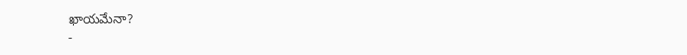ఖాయమేనా?
-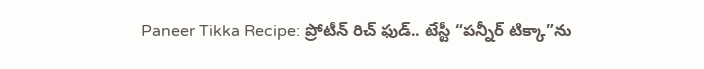Paneer Tikka Recipe: ప్రోటీన్ రిచ్ ఫుడ్.. టేస్టీ “పన్నీర్ టిక్కా”ను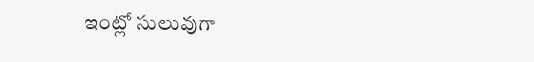ఇంట్లో సులువుగా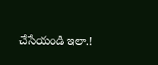చేసేయండి ఇలా.!